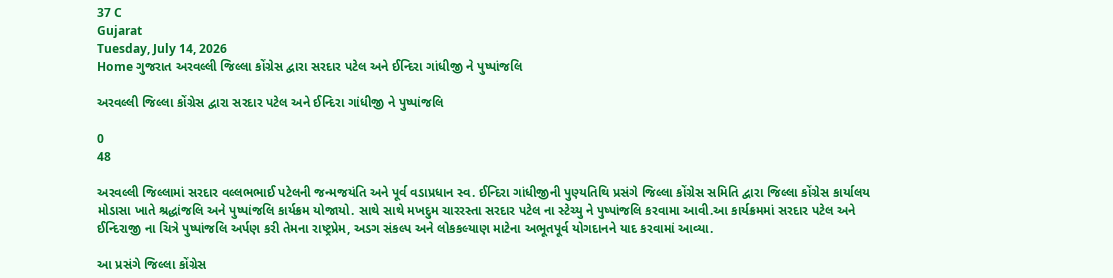37 C
Gujarat
Tuesday, July 14, 2026
Home ગુજરાત અરવલ્લી જિલ્લા કોંગ્રેસ દ્વારા સરદાર પટેલ અને ઈન્દિરા ગાંધીજી ને પુષ્પાંજલિ

અરવલ્લી જિલ્લા કોંગ્રેસ દ્વારા સરદાર પટેલ અને ઈન્દિરા ગાંધીજી ને પુષ્પાંજલિ

0
48

અરવલ્લી જિલ્લામાં સરદાર વલ્લભભાઈ પટેલની જન્મજયંતિ અને પૂર્વ વડાપ્રધાન સ્વ. ઈન્દિરા ગાંધીજીની પુણ્યતિથિ પ્રસંગે જિલ્લા કોંગ્રેસ સમિતિ દ્વારા જિલ્લા કોંગ્રેસ કાર્યાલય મોડાસા ખાતે શ્રદ્ધાંજલિ અને પુષ્પાંજલિ કાર્યક્રમ યોજાયો. સાથે સાથે મખદુમ ચારરસ્તા સરદાર પટેલ ના સ્ટેચ્યુ ને પુષ્પાંજલિ કરવામા આવી.આ કાર્યક્રમમાં સરદાર પટેલ અને ઈન્દિરાજી ના ચિત્રે પુષ્પાંજલિ અર્પણ કરી તેમના રાષ્ટ્રપ્રેમ, અડગ સંકલ્પ અને લોકકલ્યાણ માટેના અભૂતપૂર્વ યોગદાનને યાદ કરવામાં આવ્યા.

આ પ્રસંગે જિલ્લા કોંગ્રેસ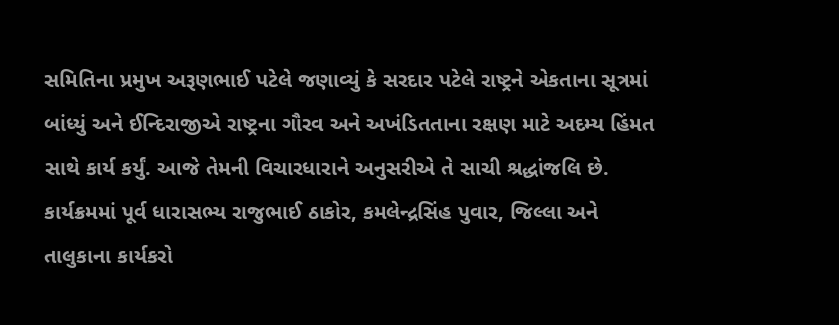સમિતિના પ્રમુખ અરૂણભાઈ પટેલે જણાવ્યું કે સરદાર પટેલે રાષ્ટ્રને એકતાના સૂત્રમાં બાંધ્યું અને ઈન્દિરાજીએ રાષ્ટ્રના ગૌરવ અને અખંડિતતાના રક્ષણ માટે અદમ્ય હિંમત સાથે કાર્ય કર્યું. આજે તેમની વિચારધારાને અનુસરીએ તે સાચી શ્રદ્ધાંજલિ છે. કાર્યક્રમમાં પૂર્વ ધારાસભ્ય રાજુભાઈ ઠાકોર, કમલેન્દ્રસિંહ પુવાર, જિલ્લા અને તાલુકાના કાર્યકરો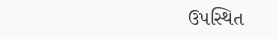ઉપસ્થિત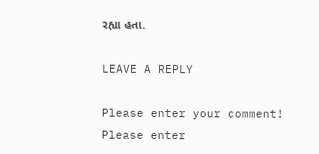રહ્યા હતા.

LEAVE A REPLY

Please enter your comment!
Please enter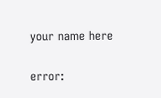your name here

error: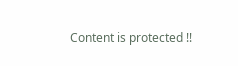Content is protected !!